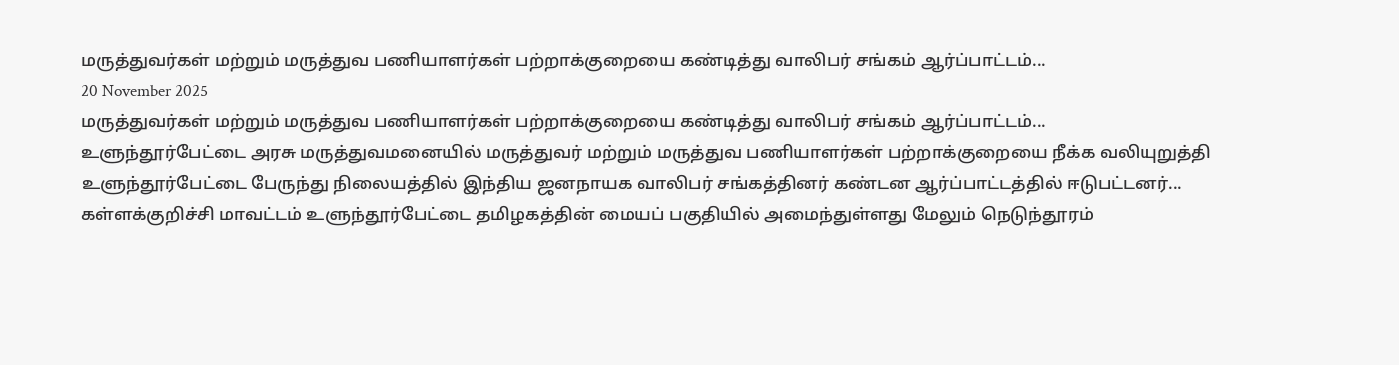மருத்துவர்கள் மற்றும் மருத்துவ பணியாளர்கள் பற்றாக்குறையை கண்டித்து வாலிபர் சங்கம் ஆர்ப்பாட்டம்...
20 November 2025
மருத்துவர்கள் மற்றும் மருத்துவ பணியாளர்கள் பற்றாக்குறையை கண்டித்து வாலிபர் சங்கம் ஆர்ப்பாட்டம்...
உளுந்தூர்பேட்டை அரசு மருத்துவமனையில் மருத்துவர் மற்றும் மருத்துவ பணியாளர்கள் பற்றாக்குறையை நீக்க வலியுறுத்தி உளுந்தூர்பேட்டை பேருந்து நிலையத்தில் இந்திய ஜனநாயக வாலிபர் சங்கத்தினர் கண்டன ஆர்ப்பாட்டத்தில் ஈடுபட்டனர்...
கள்ளக்குறிச்சி மாவட்டம் உளுந்தூர்பேட்டை தமிழகத்தின் மையப் பகுதியில் அமைந்துள்ளது மேலும் நெடுந்தூரம்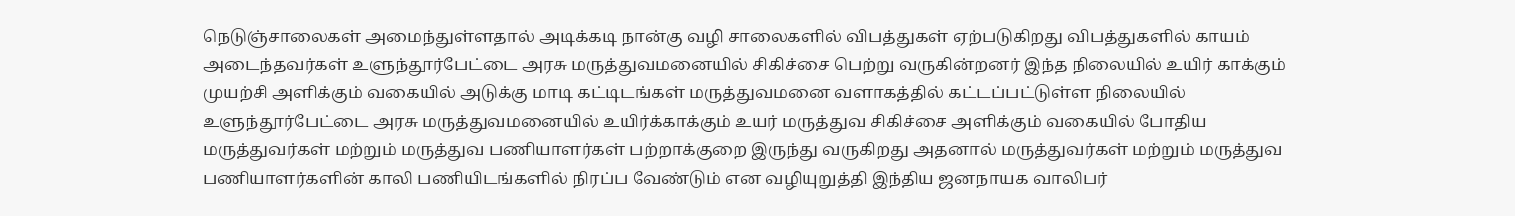நெடுஞ்சாலைகள் அமைந்துள்ளதால் அடிக்கடி நான்கு வழி சாலைகளில் விபத்துகள் ஏற்படுகிறது விபத்துகளில் காயம் அடைந்தவர்கள் உளுந்தூர்பேட்டை அரசு மருத்துவமனையில் சிகிச்சை பெற்று வருகின்றனர் இந்த நிலையில் உயிர் காக்கும் முயற்சி அளிக்கும் வகையில் அடுக்கு மாடி கட்டிடங்கள் மருத்துவமனை வளாகத்தில் கட்டப்பட்டுள்ள நிலையில் உளுந்தூர்பேட்டை அரசு மருத்துவமனையில் உயிர்க்காக்கும் உயர் மருத்துவ சிகிச்சை அளிக்கும் வகையில் போதிய மருத்துவர்கள் மற்றும் மருத்துவ பணியாளர்கள் பற்றாக்குறை இருந்து வருகிறது அதனால் மருத்துவர்கள் மற்றும் மருத்துவ பணியாளர்களின் காலி பணியிடங்களில் நிரப்ப வேண்டும் என வழியுறுத்தி இந்திய ஜனநாயக வாலிபர்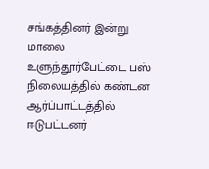சங்கத்தினர் இன்று மாலை உளுந்தூர்பேட்டை பஸ் நிலையத்தில் கண்டன ஆர்ப்பாட்டத்தில் ஈடுபட்டனர்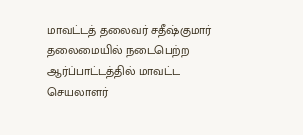மாவட்டத் தலைவர் சதீஷ்குமார் தலைமையில் நடைபெற்ற ஆர்ப்பாட்டத்தில் மாவட்ட செயலாளர்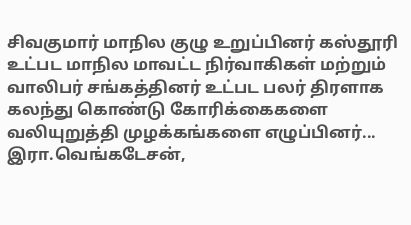சிவகுமார் மாநில குழு உறுப்பினர் கஸ்தூரி உட்பட மாநில மாவட்ட நிர்வாகிகள் மற்றும் வாலிபர் சங்கத்தினர் உட்பட பலர் திரளாக கலந்து கொண்டு கோரிக்கைகளை வலியுறுத்தி முழக்கங்களை எழுப்பினர்...
இரா.வெங்கடேசன்,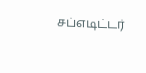சப்எடிட்டர்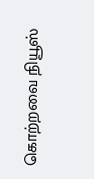கொற்றவை நியூஸ்